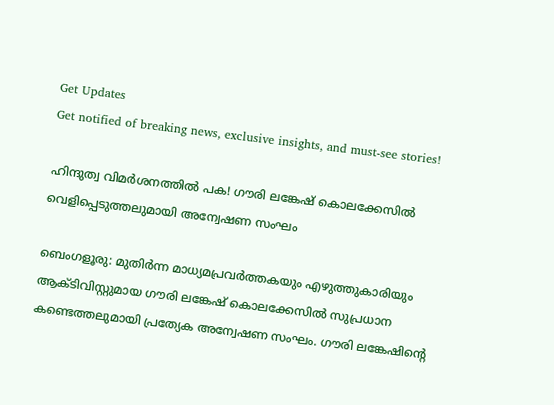Get Updates
Get notified of breaking news, exclusive insights, and must-see stories!

ഹിന്ദുത്വ വിമർശനത്തിൽ പക! ഗൗരി ലങ്കേഷ് കൊലക്കേസില്‍ വെളിപ്പെടുത്തലുമായി അന്വേഷണ സംഘം

ബെംഗളൂരു: മുതിര്‍ന്ന മാധ്യമപ്രവര്‍ത്തകയും എഴുത്തുകാരിയും ആക്ടിവിസ്റ്റുമായ ഗൗരി ലങ്കേഷ് കൊലക്കേസില്‍ സുപ്രധാന കണ്ടെത്തലുമായി പ്രത്യേക അന്വേഷണ സംഘം. ഗൗരി ലങ്കേഷിന്റെ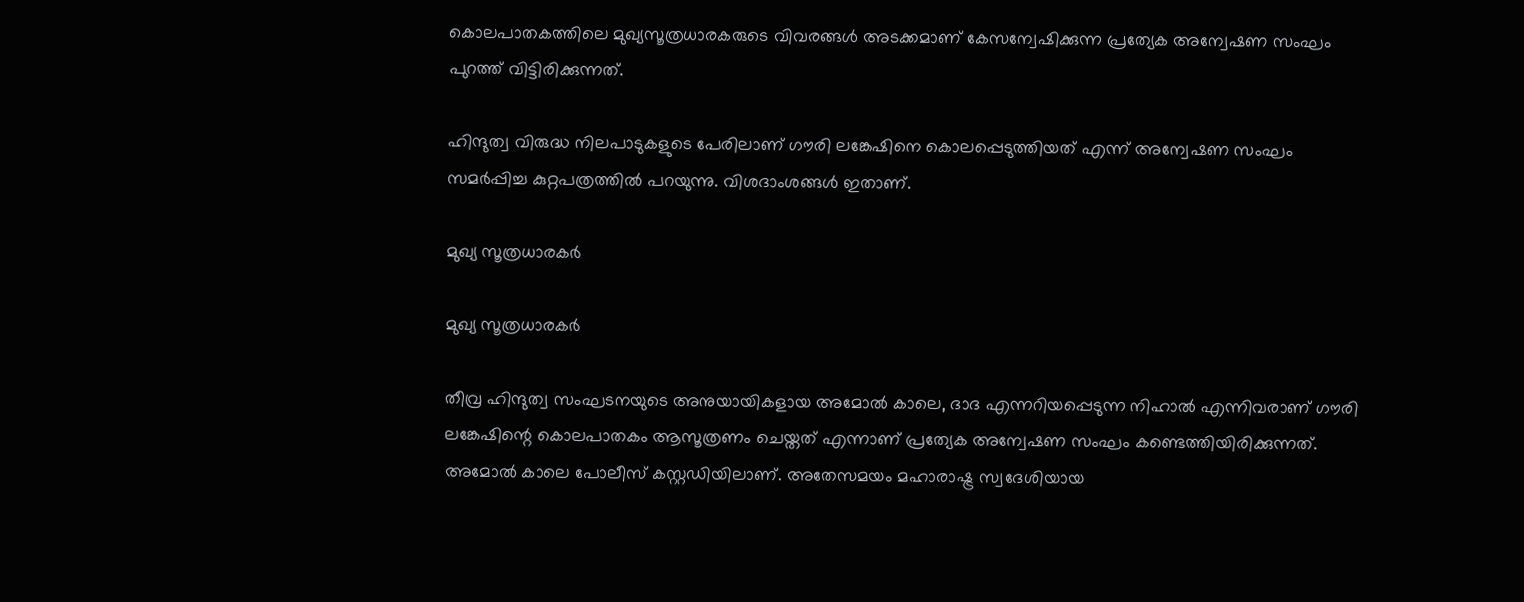കൊലപാതകത്തിലെ മുഖ്യസൂത്രധാരകരുടെ വിവരങ്ങള്‍ അടക്കമാണ് കേസന്വേഷിക്കുന്ന പ്രത്യേക അന്വേഷണ സംഘം പുറത്ത് വിട്ടിരിക്കുന്നത്.

ഹിന്ദുത്വ വിരുദ്ധ നിലപാടുകളുടെ പേരിലാണ് ഗൗരി ലങ്കേഷിനെ കൊലപ്പെടുത്തിയത് എന്ന് അന്വേഷണ സംഘം സമര്‍പ്പിച്ച കുറ്റപത്രത്തില്‍ പറയുന്നു. വിശദാംശങ്ങള്‍ ഇതാണ്.

മുഖ്യ സൂത്രധാരകർ

മുഖ്യ സൂത്രധാരകർ

തീവ്ര ഹിന്ദുത്വ സംഘടനയുടെ അനുയായികളായ അമോല്‍ കാലെ, ദാദ എന്നറിയപ്പെടുന്ന നിഹാല്‍ എന്നിവരാണ് ഗൗരി ലങ്കേഷിന്റെ കൊലപാതകം ആസൂത്രണം ചെയ്തത് എന്നാണ് പ്രത്യേക അന്വേഷണ സംഘം കണ്ടെത്തിയിരിക്കുന്നത്. അമോല്‍ കാലെ പോലീസ് കസ്റ്റഡിയിലാണ്. അതേസമയം മഹാരാഷ്ട്ര സ്വദേശിയായ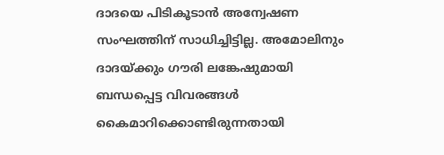ദാദയെ പിടികൂടാന്‍ അന്വേഷണ സംഘത്തിന് സാധിച്ചിട്ടില്ല. അമോലിനും ദാദയ്ക്കും ഗൗരി ലങ്കേഷുമായി ബന്ധപ്പെട്ട വിവരങ്ങള്‍ കൈമാറിക്കൊണ്ടിരുന്നതായി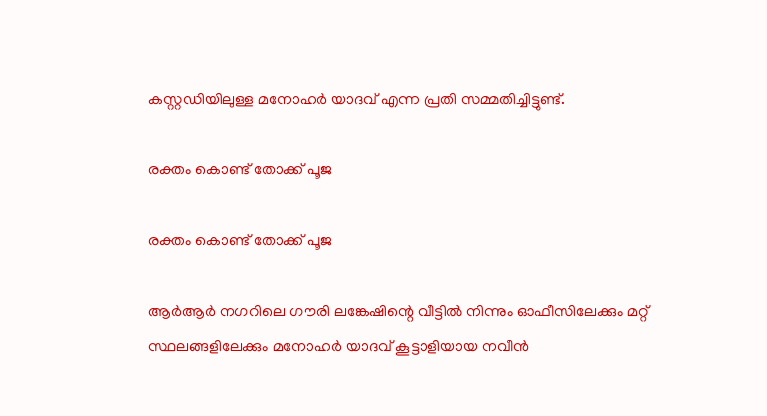കസ്റ്റഡിയിലുള്ള മനോഹര്‍ യാദവ് എന്ന പ്രതി സമ്മതിച്ചിട്ടുണ്ട്.

രക്തം കൊണ്ട് തോക്ക് പൂജ

രക്തം കൊണ്ട് തോക്ക് പൂജ

ആര്‍ആര്‍ നഗറിലെ ഗൗരി ലങ്കേഷിന്റെ വീട്ടില്‍ നിന്നും ഓഫീസിലേക്കും മറ്റ് സ്ഥലങ്ങളിലേക്കും മനോഹര്‍ യാദവ് കൂട്ടാളിയായ നവീന്‍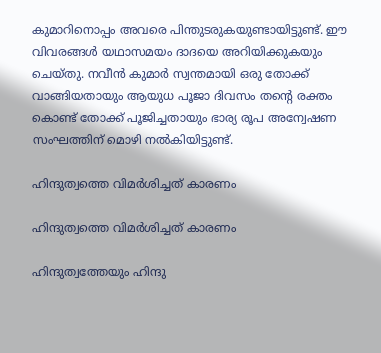കുമാറിനൊപ്പം അവരെ പിന്തുടരുകയുണ്ടായിട്ടുണ്ട്. ഈ വിവരങ്ങള്‍ യഥാസമയം ദാദയെ അറിയിക്കുകയും ചെയ്തു. നവീന്‍ കുമാര്‍ സ്വന്തമായി ഒരു തോക്ക് വാങ്ങിയതായും ആയുധ പൂജാ ദിവസം തന്റെ രക്തം കൊണ്ട് തോക്ക് പൂജിച്ചതായും ഭാര്യ രൂപ അന്വേഷണ സംഘത്തിന് മൊഴി നല്‍കിയിട്ടുണ്ട്.

ഹിന്ദുത്വത്തെ വിമർശിച്ചത് കാരണം

ഹിന്ദുത്വത്തെ വിമർശിച്ചത് കാരണം

ഹിന്ദുത്വത്തേയും ഹിന്ദു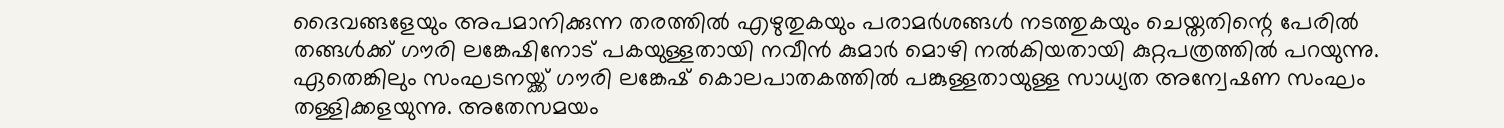ദൈവങ്ങളേയും അപമാനിക്കുന്ന തരത്തില്‍ എഴുതുകയും പരാമര്‍ശങ്ങള്‍ നടത്തുകയും ചെയ്തതിന്റെ പേരില്‍ തങ്ങള്‍ക്ക് ഗൗരി ലങ്കേഷിനോട് പകയുള്ളതായി നവീന്‍ കുമാര്‍ മൊഴി നല്‍കിയതായി കുറ്റപത്രത്തില്‍ പറയുന്നു. ഏതെങ്കിലും സംഘടനയ്ക്ക് ഗൗരി ലങ്കേഷ് കൊലപാതകത്തില്‍ പങ്കുള്ളതായുള്ള സാധ്യത അന്വേഷണ സംഘം തള്ളിക്കളയുന്നു. അതേസമയം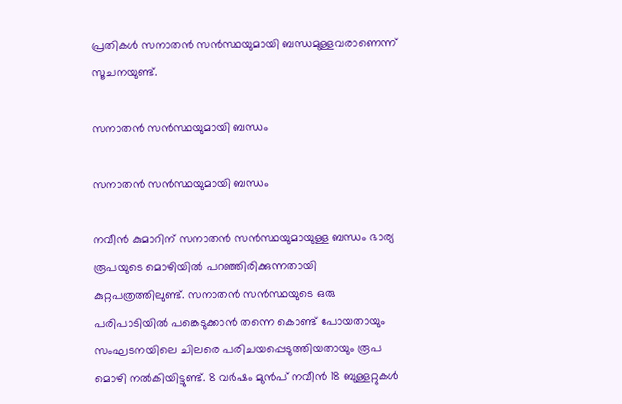പ്രതികള്‍ സനാതന്‍ സന്‍സ്ഥയുമായി ബന്ധമുള്ളവരാണെന്ന് സൂചനയുണ്ട്.

സനാതന്‍ സന്‍സ്ഥയുമായി ബന്ധം

സനാതന്‍ സന്‍സ്ഥയുമായി ബന്ധം

നവീന്‍ കുമാറിന് സനാതന്‍ സന്‍സ്ഥയുമായുള്ള ബന്ധം ഭാര്യ രൂപയുടെ മൊഴിയില്‍ പറഞ്ഞിരിക്കുന്നതായി കുറ്റപത്രത്തിലുണ്ട്. സനാതന്‍ സന്‍സ്ഥയുടെ ഒരു പരിപാടിയില്‍ പങ്കെടുക്കാന്‍ തന്നെ കൊണ്ട് പോയതായും സംഘടനയിലെ ചിലരെ പരിചയപ്പെടുത്തിയതായും രൂപ മൊഴി നല്‍കിയിട്ടുണ്ട്. 8 വര്‍ഷം മുന്‍പ് നവീന്‍ 18 ബുള്ളറ്റുകള്‍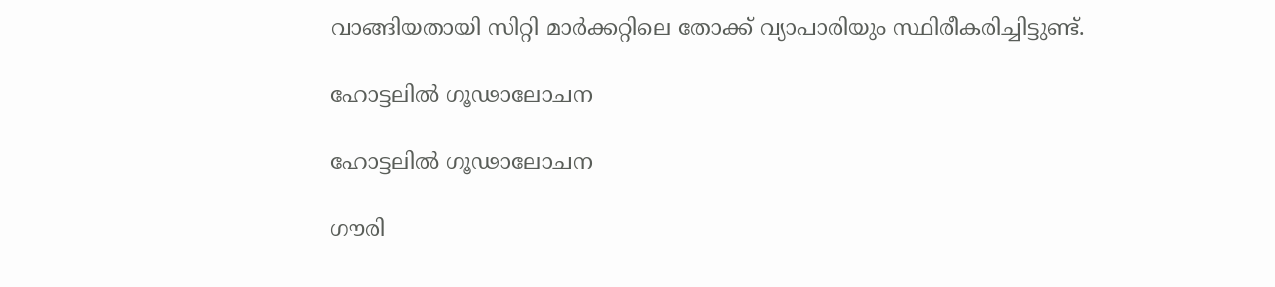വാങ്ങിയതായി സിറ്റി മാര്‍ക്കറ്റിലെ തോക്ക് വ്യാപാരിയും സ്ഥിരീകരിച്ചിട്ടുണ്ട്.

ഹോട്ടലിൽ ഗൂഢാലോചന

ഹോട്ടലിൽ ഗൂഢാലോചന

ഗൗരി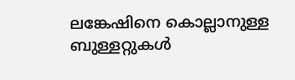ലങ്കേഷിനെ കൊല്ലാനുള്ള ബുള്ളറ്റുകള്‍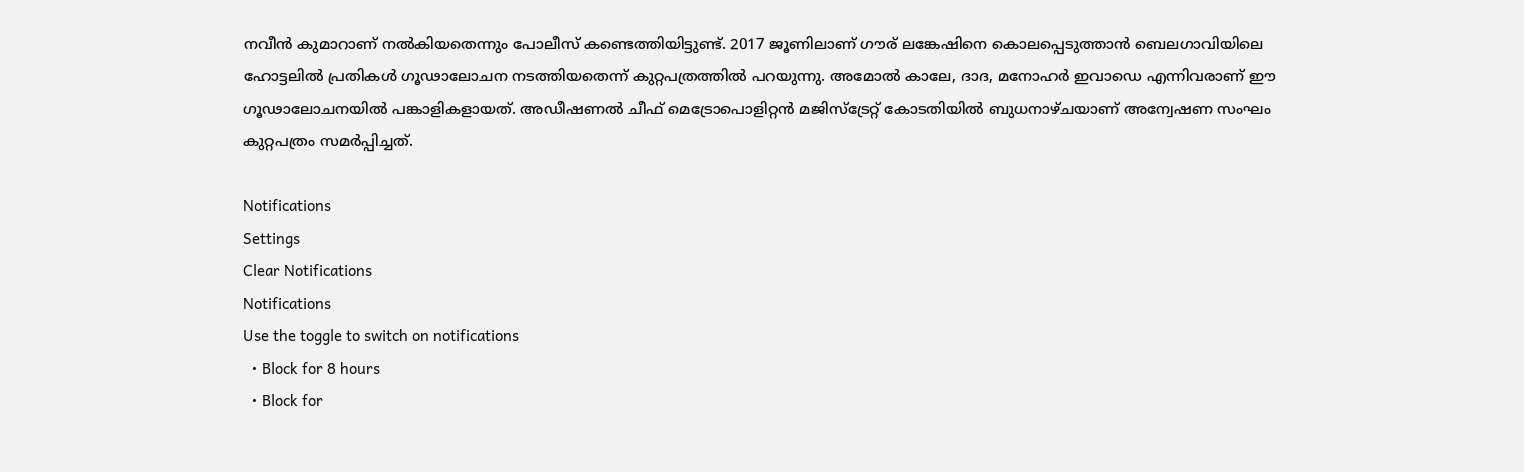നവീന്‍ കുമാറാണ് നല്‍കിയതെന്നും പോലീസ് കണ്ടെത്തിയിട്ടുണ്ട്. 2017 ജൂണിലാണ് ഗൗര് ലങ്കേഷിനെ കൊലപ്പെടുത്താന്‍ ബെലഗാവിയിലെ ഹോട്ടലില്‍ പ്രതികള്‍ ഗൂഢാലോചന നടത്തിയതെന്ന് കുറ്റപത്രത്തില്‍ പറയുന്നു. അമോല്‍ കാലേ, ദാദ, മനോഹര്‍ ഇവാഡെ എന്നിവരാണ് ഈ ഗൂഢാലോചനയില്‍ പങ്കാളികളായത്. അഡീഷണല്‍ ചീഫ് മെട്രോപൊളിറ്റന്‍ മജിസ്‌ട്രേറ്റ് കോടതിയില്‍ ബുധനാഴ്ചയാണ് അന്വേഷണ സംഘം കുറ്റപത്രം സമര്‍പ്പിച്ചത്.

Notifications
Settings
Clear Notifications
Notifications
Use the toggle to switch on notifications
  • Block for 8 hours
  • Block for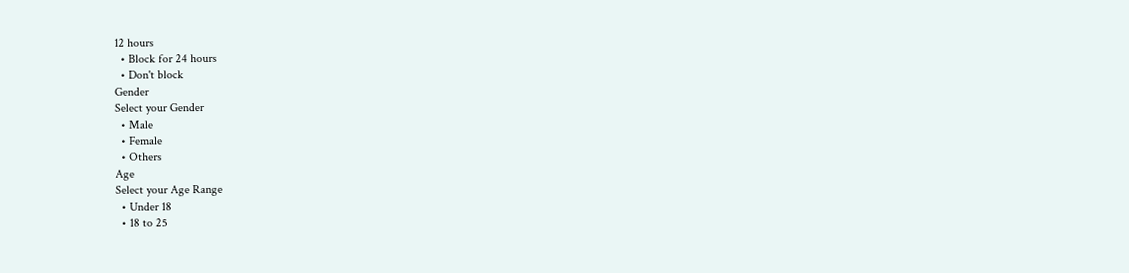12 hours
  • Block for 24 hours
  • Don't block
Gender
Select your Gender
  • Male
  • Female
  • Others
Age
Select your Age Range
  • Under 18
  • 18 to 25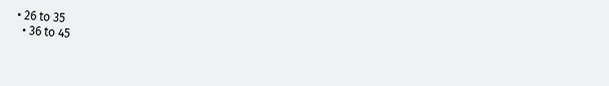• 26 to 35
  • 36 to 45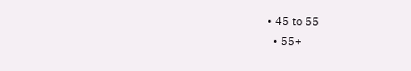• 45 to 55
  • 55+